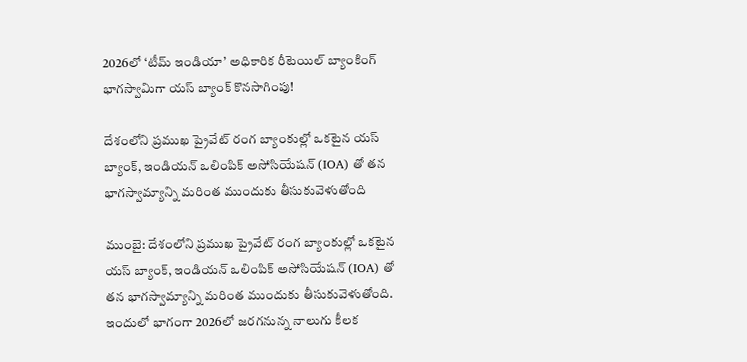2026లో ‘టీమ్ ఇండియా’ అధికారిక రీటెయిల్ బ్యాంకింగ్ భాగస్వామిగా యస్ బ్యాంక్ కొనసాగింపు!

దేశంలోని ప్రముఖ ప్రైవేట్ రంగ బ్యాంకుల్లో ఒకటైన యస్ బ్యాంక్, ఇండియన్ ఒలింపిక్ అసోసియేషన్ (IOA) తో తన భాగస్వామ్యాన్ని మరింత ముందుకు తీసుకువెళుతోంది

ముంబై: దేశంలోని ప్రముఖ ప్రైవేట్ రంగ బ్యాంకుల్లో ఒకటైన యస్ బ్యాంక్, ఇండియన్ ఒలింపిక్ అసోసియేషన్ (IOA) తో తన భాగస్వామ్యాన్ని మరింత ముందుకు తీసుకువెళుతోంది. ఇందులో భాగంగా 2026లో జరగనున్న నాలుగు కీలక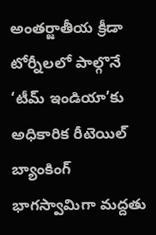అంతర్జాతీయ క్రీడా టోర్నీలలో పాల్గొనే ‘టీమ్ ఇండియా’కు అధికారిక రీటెయిల్ బ్యాంకింగ్ భాగస్వామిగా మద్దతు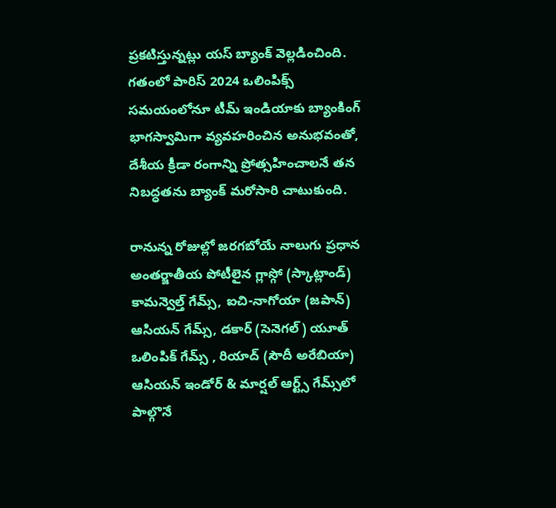ప్రకటిస్తున్నట్లు యస్ బ్యాంక్ వెల్లడించింది. గతంలో పారిస్ 2024 ఒలింపిక్స్ సమయంలోనూ టీమ్ ఇండియాకు బ్యాంకింగ్ భాగస్వామిగా వ్యవహరించిన అనుభవంతో, దేశీయ క్రీడా రంగాన్ని ప్రోత్సహించాలనే తన నిబద్ధతను బ్యాంక్ మరోసారి చాటుకుంది.

రానున్న రోజుల్లో జరగబోయే నాలుగు ప్రధాన అంతర్జాతీయ పోటీలైన గ్లాస్గో (స్కాట్లాండ్) కామన్వెల్త్ గేమ్స్, ఐచి-నాగోయా (జపాన్) ఆసియన్ గేమ్స్, డకార్ (సెనెగల్) యూత్ ఒలింపిక్ గేమ్స్ , రియాద్ (సౌదీ అరేబియా) ఆసియన్ ఇండోర్ & మార్షల్ ఆర్ట్స్ గేమ్స్‌లో పాల్గొనే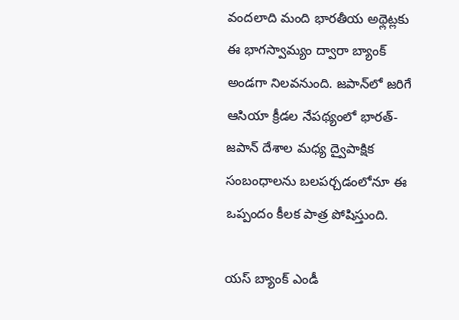వందలాది మంది భారతీయ అథ్లెట్లకు ఈ భాగస్వామ్యం ద్వారా బ్యాంక్ అండగా నిలవనుంది. జపాన్‌లో జరిగే ఆసియా క్రీడల నేపథ్యంలో భారత్-జపాన్ దేశాల మధ్య ద్వైపాక్షిక సంబంధాలను బలపర్చడంలోనూ ఈ ఒప్పందం కీలక పాత్ర పోషిస్తుంది.

యస్ బ్యాంక్ ఎండీ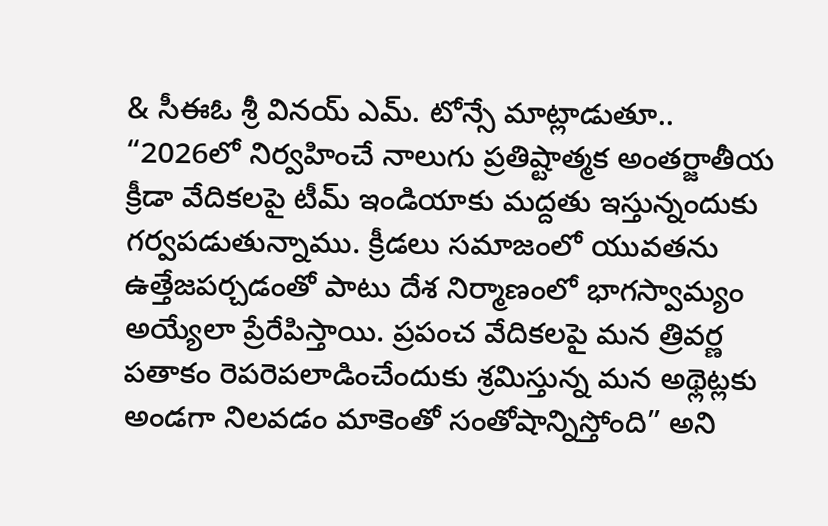& సీఈఓ శ్రీ వినయ్ ఎమ్. టోన్సే మాట్లాడుతూ..
“2026లో నిర్వహించే నాలుగు ప్రతిష్టాత్మక అంతర్జాతీయ క్రీడా వేదికలపై టీమ్ ఇండియాకు మద్దతు ఇస్తున్నందుకు గర్వపడుతున్నాము. క్రీడలు సమాజంలో యువతను ఉత్తేజపర్చడంతో పాటు దేశ నిర్మాణంలో భాగస్వామ్యం అయ్యేలా ప్రేరేపిస్తాయి. ప్రపంచ వేదికలపై మన త్రివర్ణ పతాకం రెపరెపలాడించేందుకు శ్రమిస్తున్న మన అథ్లెట్లకు అండగా నిలవడం మాకెంతో సంతోషాన్నిస్తోంది” అని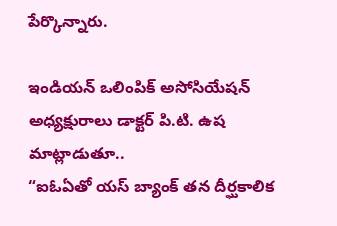పేర్కొన్నారు.

ఇండియన్ ఒలింపిక్ అసోసియేషన్ అధ్యక్షురాలు డాక్టర్ పి.టి. ఉష మాట్లాడుతూ..
“ఐఓఏతో యస్ బ్యాంక్ తన దీర్ఘకాలిక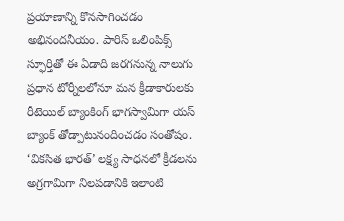ప్రయాణాన్ని కొనసాగించడం అభినందనీయం. పారిస్ ఒలింపిక్స్ స్ఫూర్తితో ఈ ఏడాది జరగనున్న నాలుగు ప్రధాన టోర్నీలలోనూ మన క్రీడాకారులకు రీటెయిల్ బ్యాంకింగ్ భాగస్వామిగా యస్ బ్యాంక్ తోడ్పాటునందించడం సంతోషం. ‘వికసిత భారత్’ లక్ష్య సాధనలో క్రీడలను అగ్రగామిగా నిలపడానికి ఇలాంటి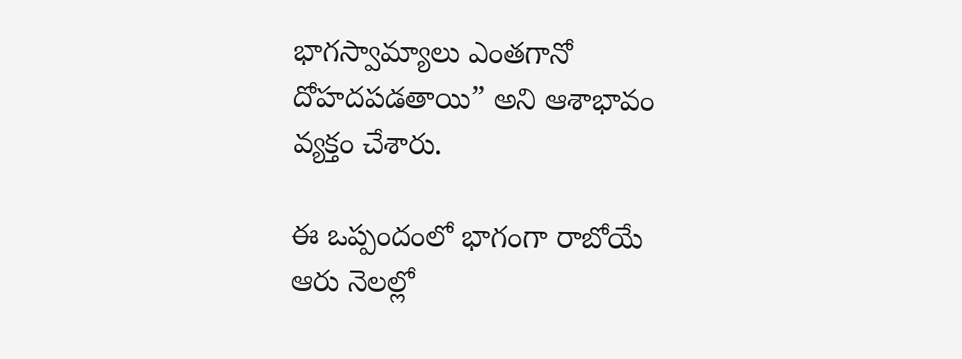భాగస్వామ్యాలు ఎంతగానో దోహదపడతాయి” అని ఆశాభావం వ్యక్తం చేశారు.

ఈ ఒప్పందంలో భాగంగా రాబోయే ఆరు నెలల్లో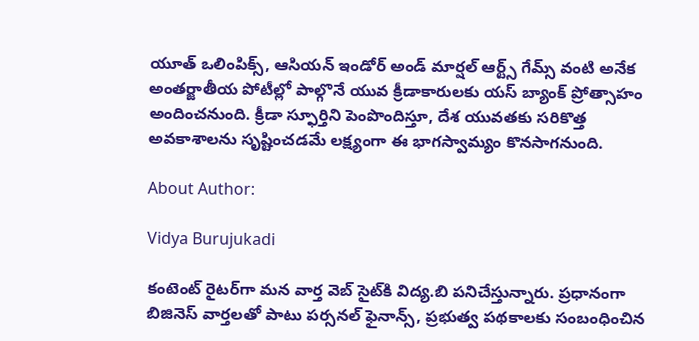యూత్ ఒలింపిక్స్, ఆసియన్ ఇండోర్ అండ్ మార్షల్ ఆర్ట్స్ గేమ్స్ వంటి అనేక అంతర్జాతీయ పోటీల్లో పాల్గొనే యువ క్రీడాకారులకు యస్ బ్యాంక్ ప్రోత్సాహం అందించనుంది. క్రీడా స్ఫూర్తిని పెంపొందిస్తూ, దేశ యువతకు సరికొత్త అవకాశాలను సృష్టించడమే లక్ష్యంగా ఈ భాగస్వామ్యం కొనసాగనుంది.

About Author:

Vidya Burujukadi

కంటెంట్ రైటర్‌గా మన వార్త వెబ్ సైట్‌కి విద్య.బి పనిచేస్తున్నారు. ప్రధానంగా బిజినెస్ వార్తలతో పాటు పర్సనల్ ఫైనాన్స్, ప్రభుత్వ పథకాలకు సంబంధించిన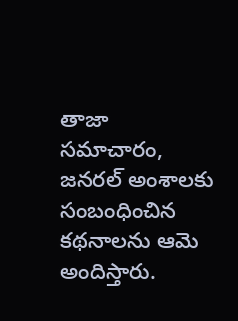తాజా సమాచారం, జనరల్ అంశాలకు సంబంధించిన కథనాలను ఆమె అందిస్తారు.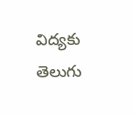విద్యకు తెలుగు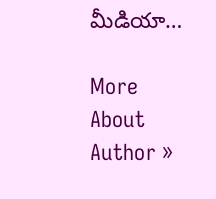మీడియా…

More About Author »